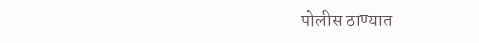पोलीस ठाण्यात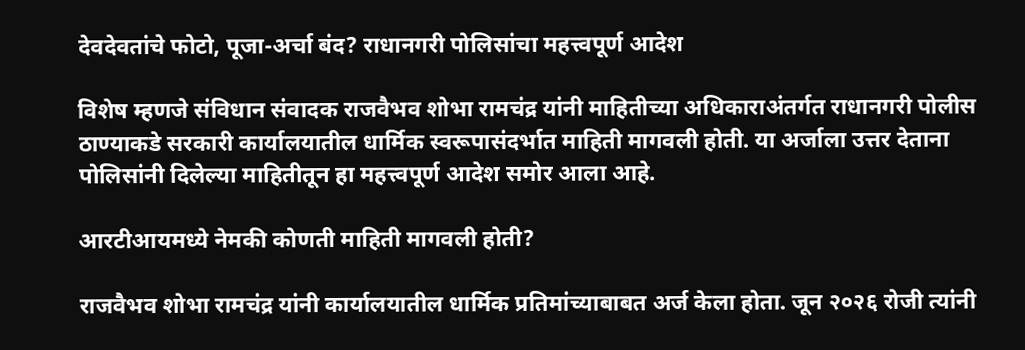देवदेवतांचे फोटो, पूजा-अर्चा बंद? राधानगरी पोलिसांचा महत्त्वपूर्ण आदेश

विशेष म्हणजे संविधान संवादक राजवैभव शोभा रामचंद्र यांनी माहितीच्या अधिकाराअंतर्गत राधानगरी पोलीस ठाण्याकडे सरकारी कार्यालयातील धार्मिक स्वरूपासंदर्भात माहिती मागवली होती. या अर्जाला उत्तर देताना पोलिसांनी दिलेल्या माहितीतून हा महत्त्वपूर्ण आदेश समोर आला आहे.

आरटीआयमध्ये नेमकी कोणती माहिती मागवली होती?

राजवैभव शोभा रामचंद्र यांनी कार्यालयातील धार्मिक प्रतिमांच्याबाबत अर्ज केला होता. जून २०२६ रोजी त्यांनी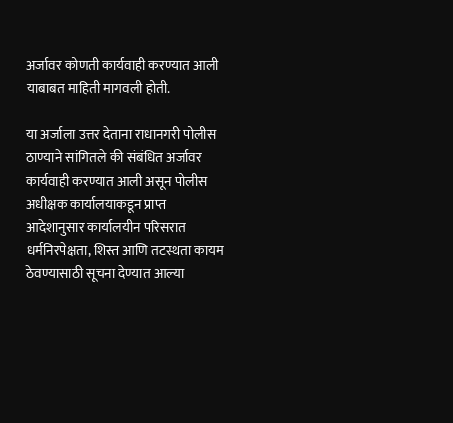अर्जावर कोणती कार्यवाही करण्यात आली याबाबत माहिती मागवली होती.

या अर्जाला उत्तर देताना राधानगरी पोलीस ठाण्याने सांगितले की संबंधित अर्जावर कार्यवाही करण्यात आली असून पोलीस अधीक्षक कार्यालयाकडून प्राप्त आदेशानुसार कार्यालयीन परिसरात धर्मनिरपेक्षता, शिस्त आणि तटस्थता कायम ठेवण्यासाठी सूचना देण्यात आल्या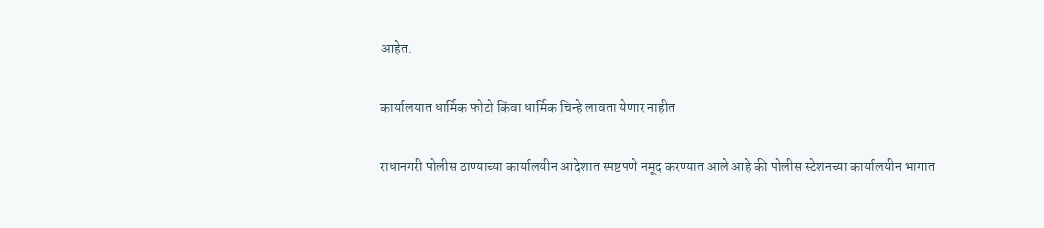आहेत.

कार्यालयात धार्मिक फोटो किंवा धार्मिक चिन्हे लावता येणार नाहीत

राधानगरी पोलीस ठाण्याच्या कार्यालयीन आदेशात स्पष्टपणे नमूद करण्यात आले आहे की पोलीस स्टेशनच्या कार्यालयीन भागात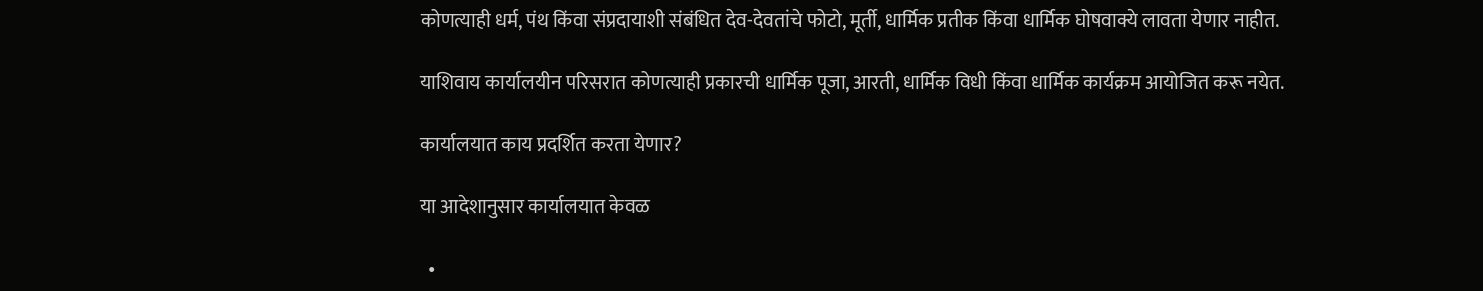कोणत्याही धर्म, पंथ किंवा संप्रदायाशी संबंधित देव-देवतांचे फोटो, मूर्ती, धार्मिक प्रतीक किंवा धार्मिक घोषवाक्ये लावता येणार नाहीत.

याशिवाय कार्यालयीन परिसरात कोणत्याही प्रकारची धार्मिक पूजा, आरती, धार्मिक विधी किंवा धार्मिक कार्यक्रम आयोजित करू नयेत.

कार्यालयात काय प्रदर्शित करता येणार?

या आदेशानुसार कार्यालयात केवळ

  •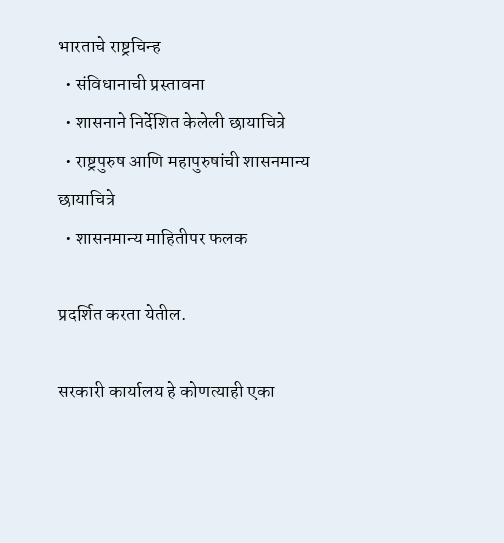भारताचे राष्ट्रचिन्ह
  • संविधानाची प्रस्तावना
  • शासनाने निर्देशित केलेली छायाचित्रे
  • राष्ट्रपुरुष आणि महापुरुषांची शासनमान्य छायाचित्रे
  • शासनमान्य माहितीपर फलक

प्रदर्शित करता येतील.

सरकारी कार्यालय हे कोणत्याही एका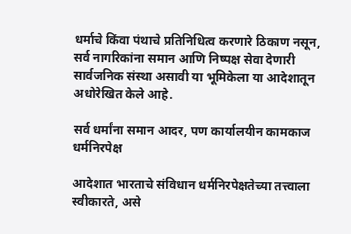धर्माचे किंवा पंथाचे प्रतिनिधित्व करणारे ठिकाण नसून, सर्व नागरिकांना समान आणि निष्पक्ष सेवा देणारी सार्वजनिक संस्था असावी या भूमिकेला या आदेशातून अधोरेखित केले आहे.

सर्व धर्मांना समान आदर, पण कार्यालयीन कामकाज धर्मनिरपेक्ष

आदेशात भारताचे संविधान धर्मनिरपेक्षतेच्या तत्त्वाला स्वीकारते, असे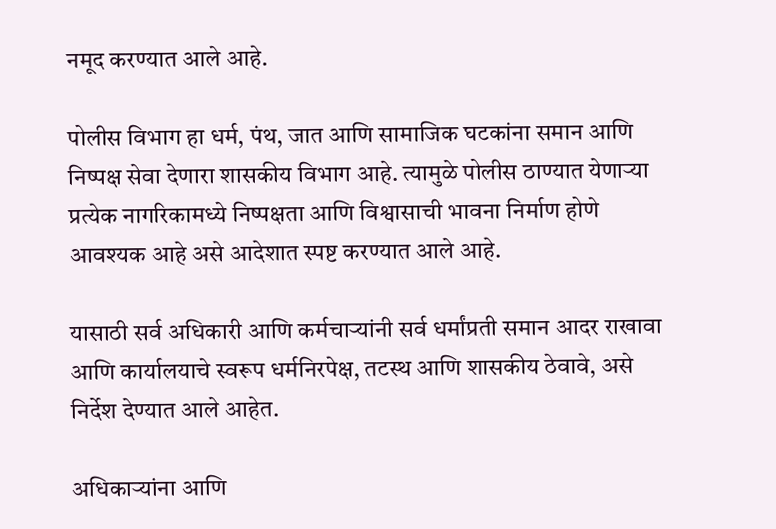नमूद करण्यात आले आहे.

पोलीस विभाग हा धर्म, पंथ, जात आणि सामाजिक घटकांना समान आणि निष्पक्ष सेवा देणारा शासकीय विभाग आहे. त्यामुळे पोलीस ठाण्यात येणाऱ्या प्रत्येक नागरिकामध्ये निष्पक्षता आणि विश्वासाची भावना निर्माण होणे आवश्यक आहे असे आदेशात स्पष्ट करण्यात आले आहे.

यासाठी सर्व अधिकारी आणि कर्मचाऱ्यांनी सर्व धर्मांप्रती समान आदर राखावा आणि कार्यालयाचे स्वरूप धर्मनिरपेक्ष, तटस्थ आणि शासकीय ठेवावे, असे निर्देश देण्यात आले आहेत.

अधिकाऱ्यांना आणि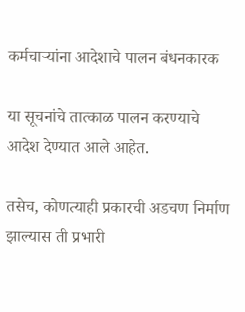कर्मचाऱ्यांना आदेशाचे पालन बंधनकारक

या सूचनांचे तात्काळ पालन करण्याचे आदेश देण्यात आले आहेत.

तसेच, कोणत्याही प्रकारची अडचण निर्माण झाल्यास ती प्रभारी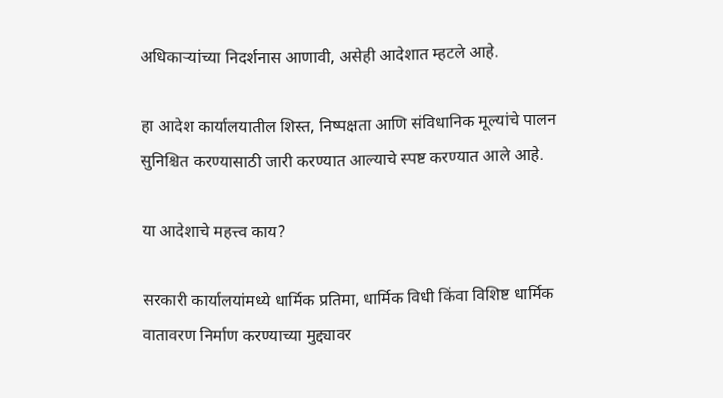अधिकाऱ्यांच्या निदर्शनास आणावी, असेही आदेशात म्हटले आहे.

हा आदेश कार्यालयातील शिस्त, निष्पक्षता आणि संविधानिक मूल्यांचे पालन सुनिश्चित करण्यासाठी जारी करण्यात आल्याचे स्पष्ट करण्यात आले आहे.

या आदेशाचे महत्त्व काय?

सरकारी कार्यालयांमध्ये धार्मिक प्रतिमा, धार्मिक विधी किंवा विशिष्ट धार्मिक वातावरण निर्माण करण्याच्या मुद्द्यावर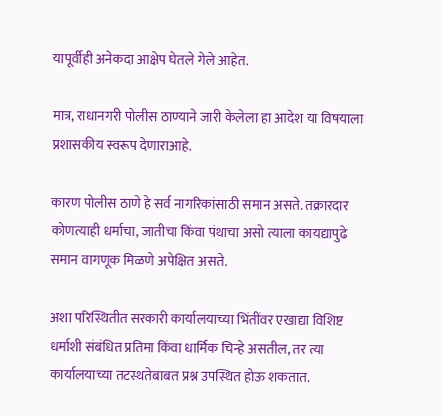यापूर्वीही अनेकदा आक्षेप घेतले गेले आहेत.

मात्र, राधानगरी पोलीस ठाण्याने जारी केलेला हा आदेश या विषयाला प्रशासकीय स्वरूप देणाराआहे.

कारण पोलीस ठाणे हे सर्व नागरिकांसाठी समान असते. तक्रारदार कोणत्याही धर्माचा, जातीचा किंवा पंथाचा असो त्याला कायद्यापुढे समान वागणूक मिळणे अपेक्षित असते.

अशा परिस्थितीत सरकारी कार्यालयाच्या भिंतींवर एखाद्या विशिष्ट धर्माशी संबंधित प्रतिमा किंवा धार्मिक चिन्हे असतील, तर त्या कार्यालयाच्या तटस्थतेबाबत प्रश्न उपस्थित होऊ शकतात.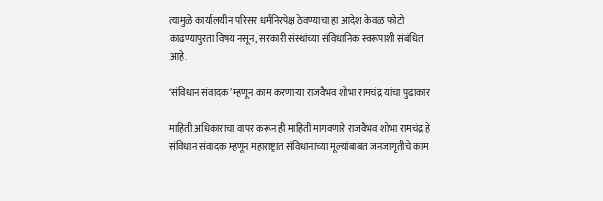त्यामुळे कार्यालयीन परिसर धर्मनिरपेक्ष ठेवण्याचा हा आदेश केवळ फोटो काढण्यापुरता विषय नसून, सरकारी संस्थांच्या संविधानिक स्वरूपाशी संबंधित आहे.

‘संविधान संवादक’ म्हणून काम करणाऱ्या राजवैभव शोभा रामचंद्र यांचा पुढाकार

माहिती अधिकाराचा वापर करून ही माहिती मागवणारे राजवैभव शोभा रामचंद्र हे संविधान संवादक म्हणून महाराष्ट्रात संविधानाच्या मूल्यांबाबत जनजागृतीचे काम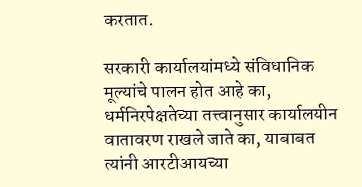करतात.

सरकारी कार्यालयांमध्ये संविधानिक मूल्यांचे पालन होत आहे का, धर्मनिरपेक्षतेच्या तत्त्वानुसार कार्यालयीन वातावरण राखले जाते का, याबाबत त्यांनी आरटीआयच्या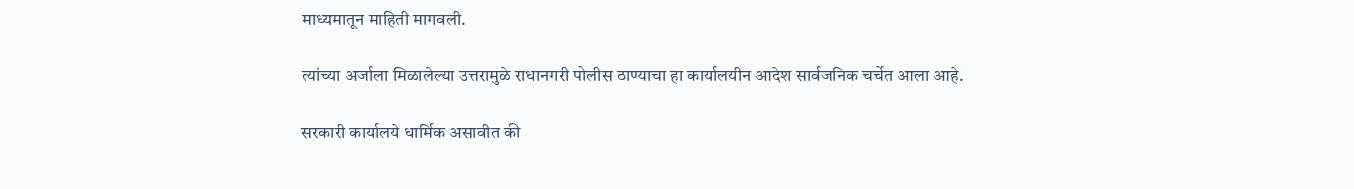माध्यमातून माहिती मागवली.

त्यांच्या अर्जाला मिळालेल्या उत्तरामुळे राधानगरी पोलीस ठाण्याचा हा कार्यालयीन आदेश सार्वजनिक चर्चेत आला आहे.

सरकारी कार्यालये धार्मिक असावीत की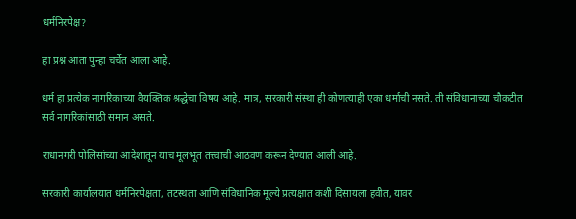धर्मनिरपेक्ष?

हा प्रश्न आता पुन्हा चर्चेत आला आहे.

धर्म हा प्रत्येक नागरिकाच्या वैयक्तिक श्रद्धेचा विषय आहे. मात्र, सरकारी संस्था ही कोणत्याही एका धर्माची नसते. ती संविधानाच्या चौकटीत सर्व नागरिकांसाठी समान असते.

राधानगरी पोलिसांच्या आदेशातून याच मूलभूत तत्त्वाची आठवण करून देण्यात आली आहे.

सरकारी कार्यालयात धर्मनिरपेक्षता, तटस्थता आणि संविधानिक मूल्ये प्रत्यक्षात कशी दिसायला हवीत, यावर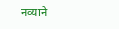नव्याने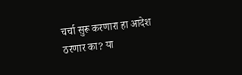चर्चा सुरू करणारा हा आदेश ठरणार का? या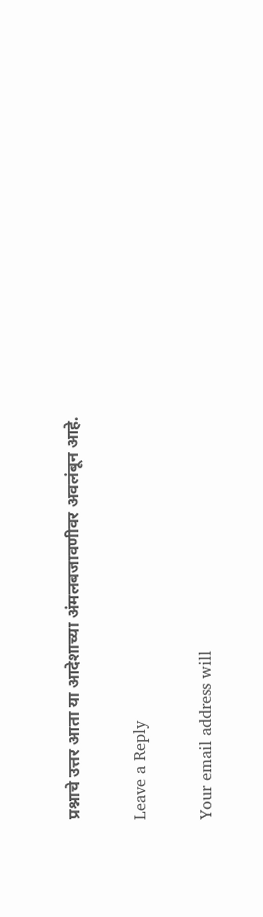प्रश्नाचे उत्तर आता या आदेशाच्या अंमलबजावणीवर अवलंबून आहे.

Leave a Reply

Your email address will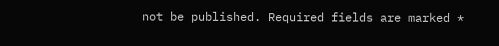not be published. Required fields are marked *